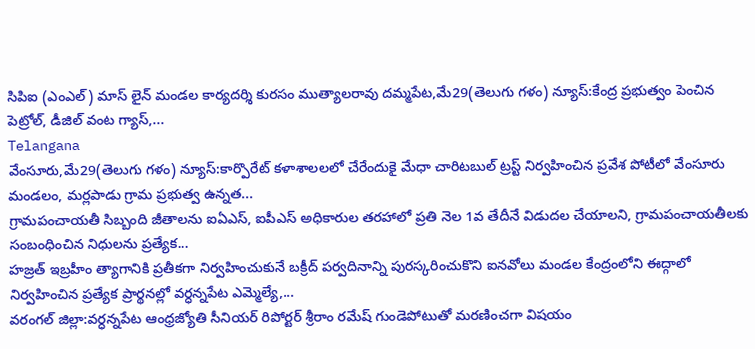సిపిఐ (ఎంఎల్) మాస్ లైన్ మండల కార్యదర్శి కురసం ముత్యాలరావు దమ్మపేట,మే29(తెలుగు గళం) న్యూస్:కేంద్ర ప్రభుత్వం పెంచిన పెట్రోల్, డీజిల్ వంట గ్యాస్,...
Telangana
వేంసూరు,మే29(తెలుగు గళం) న్యూస్:కార్పొరేట్ కళాశాలలలో చేరేందుకై మేధా చారిటబుల్ ట్రస్ట్ నిర్వహించిన ప్రవేశ పోటీలో వేంసూరు మండలం, మర్లపాడు గ్రామ ప్రభుత్వ ఉన్నత...
గ్రామపంచాయతీ సిబ్బంది జీతాలను ఐఏఎస్, ఐపీఎస్ అధికారుల తరహాలో ప్రతి నెల 1వ తేదీనే విడుదల చేయాలని, గ్రామపంచాయతీలకు సంబంధించిన నిధులను ప్రత్యేక...
హజ్రత్ ఇబ్రహీం త్యాగానికి ప్రతీకగా నిర్వహించుకునే బక్రీద్ పర్వదినాన్ని పురస్కరించుకొని ఐనవోలు మండల కేంద్రంలోని ఈద్గాలో నిర్వహించిన ప్రత్యేక ప్రార్థనల్లో వర్ధన్నపేట ఎమ్మెల్యే,...
వరంగల్ జిల్లా:వర్ధన్నపేట ఆంధ్రజ్యోతి సీనియర్ రిపోర్టర్ శ్రీరాం రమేష్ గుండెపోటుతో మరణించగా విషయం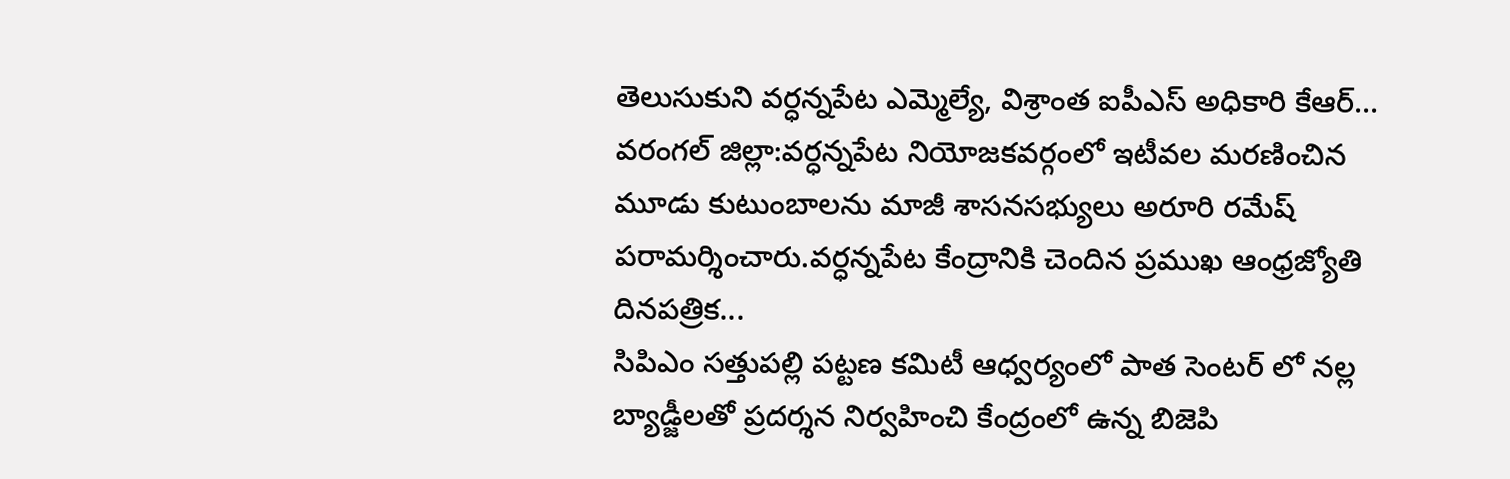తెలుసుకుని వర్ధన్నపేట ఎమ్మెల్యే, విశ్రాంత ఐపీఎస్ అధికారి కేఆర్...
వరంగల్ జిల్లా:వర్ధన్నపేట నియోజకవర్గంలో ఇటీవల మరణించిన మూడు కుటుంబాలను మాజీ శాసనసభ్యులు అరూరి రమేష్ పరామర్శించారు.వర్ధన్నపేట కేంద్రానికి చెందిన ప్రముఖ ఆంధ్రజ్యోతి దినపత్రిక...
సిపిఎం సత్తుపల్లి పట్టణ కమిటీ ఆధ్వర్యంలో పాత సెంటర్ లో నల్ల బ్యాడ్జీలతో ప్రదర్శన నిర్వహించి కేంద్రంలో ఉన్న బిజెపి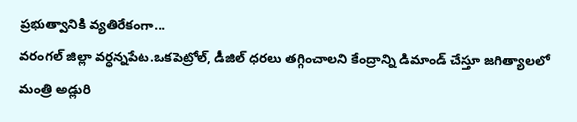ప్రభుత్వానికి వ్యతిరేకంగా...
వరంగల్ జిల్లా వర్ధన్నపేట.ఒకపెట్రోల్, డీజిల్ ధరలు తగ్గించాలని కేంద్రాన్ని డిమాండ్ చేస్తూ జగిత్యాలలో మంత్రి అడ్లురి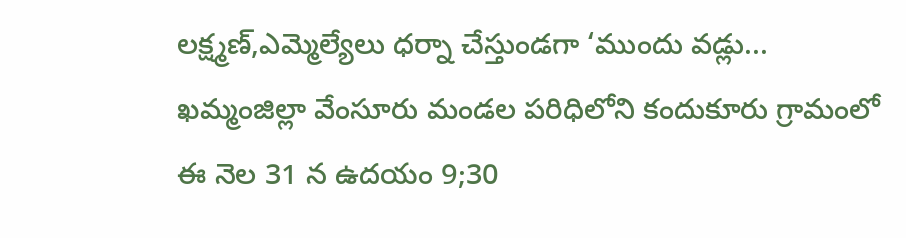లక్ష్మణ్,ఎమ్మెల్యేలు ధర్నా చేస్తుండగా ‘ముందు వడ్లు...
ఖమ్మంజిల్లా వేంసూరు మండల పరిధిలోని కందుకూరు గ్రామంలో ఈ నెల 31 న ఉదయం 9;30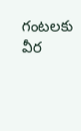గంటలకు వీర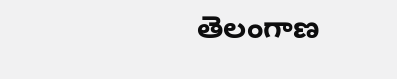తెలంగాణ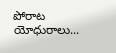పోరాట యోధురాలు...